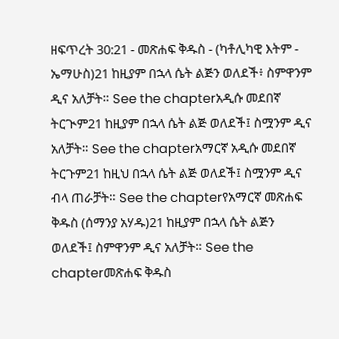ዘፍጥረት 30:21 - መጽሐፍ ቅዱስ - (ካቶሊካዊ እትም - ኤማሁስ)21 ከዚያም በኋላ ሴት ልጅን ወለደች፥ ስምዋንም ዲና አለቻት። See the chapterአዲሱ መደበኛ ትርጒም21 ከዚያም በኋላ ሴት ልጅ ወለደች፤ ስሟንም ዲና አለቻት። See the chapterአማርኛ አዲሱ መደበኛ ትርጉም21 ከዚህ በኋላ ሴት ልጅ ወለደች፤ ስሟንም ዲና ብላ ጠራቻት። See the chapterየአማርኛ መጽሐፍ ቅዱስ (ሰማንያ አሃዱ)21 ከዚያም በኋላ ሴት ልጅን ወለደች፤ ስምዋንም ዲና አለቻት። See the chapterመጽሐፍ ቅዱስ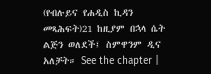(የብሉይና የሐዲስ ኪዳን መጻሕፍት)21 ከዚያም በኋላ ሴት ልጅን ወለደች፤ ስምዋንም ዲና አለቻት። See the chapter |